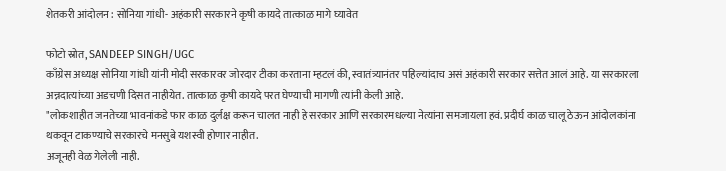शेतकरी आंदोलन : सोनिया गांधी- अहंकारी सरकारने कृषी कायदे तात्काळ मागे घ्यावेत

फोटो स्रोत, SANDEEP SINGH/UGC
काँग्रेस अध्यक्ष सोनिया गांधी यांनी मोदी सरकारवर जोरदार टीका करताना म्हटलं की, स्वातंत्र्यानंतर पहिल्यांदाच असं अहंकारी सरकार सत्तेत आलं आहे. या सरकारला अन्नदात्यांच्या अडचणी दिसत नाहीयेत. तात्काळ कृषी कायदे परत घेण्याची मागणी त्यांनी केली आहे.
"लोकशाहीत जनतेच्या भावनांकडे फार काळ दुर्लक्ष करून चालत नाही हे सरकार आणि सरकारमधल्या नेत्यांना समजायला हवं. प्रदीर्घ काळ चालू ठेऊन आंदोलकांना थकवून टाकण्याचे सरकारचे मनसुबे यशस्वी होणार नाहीत.
अजूनही वेळ गेलेली नाही.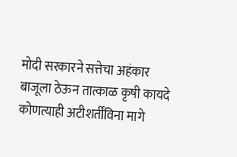मोदी सरकारने सत्तेचा अहंकार बाजूला ठेऊन तात्काळ कृषी कायदे कोणत्याही अटीशर्तींविना मागे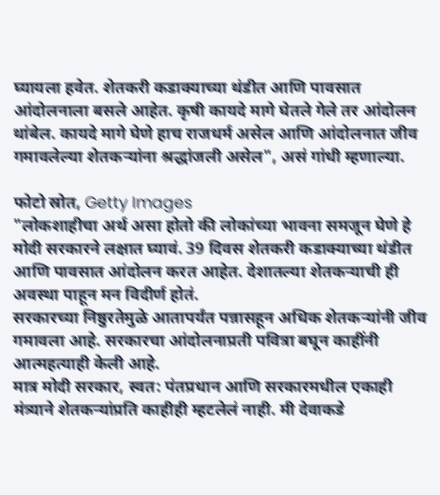घ्यायला हवेत. शेतकरी कडाक्याच्या थंडीत आणि पावसात आंदोलनाला बसले आहेत. कृषी कायदे मागे घेतले गेले तर आंदोलन थांबेल. कायदे मागे घेणे हाच राजधर्म असेल आणि आंदोलनात जीव गमावलेल्या शेतकऱ्यांना श्रद्धांजली असेल", असं गांधी म्हणाल्या.

फोटो स्रोत, Getty Images
"लोकशाहीचा अर्थ असा होतो की लोकांच्या भावना समजून घेणे हे मोदी सरकारने लक्षात घ्यावं. 39 दिवस शेतकरी कडाक्याच्या थंडीत आणि पावसात आंदोलन करत आहेत. देशातल्या शेतकऱ्याची ही अवस्था पाहून मन विदीर्ण होतं.
सरकारच्या निष्ठुरतेमुळे आतापर्यंत पन्नासहून अधिक शेतकऱ्यांनी जीव गमावला आहे. सरकारचा आंदोलनाप्रती पवित्रा बघून काहींनी आत्महत्याही केली आहे.
मात्र मोदी सरकार, स्वत: पंतप्रधान आणि सरकारमधील एकाही मंत्र्याने शेतकऱ्यांप्रति काहीही म्हटलेलं नाही. मी देवाकडे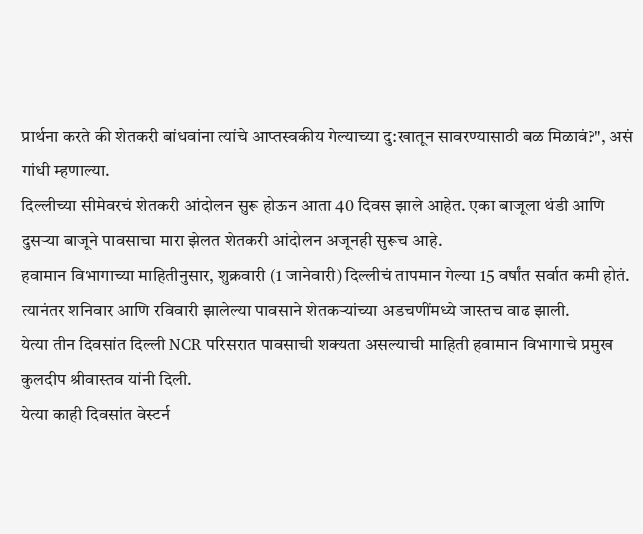प्रार्थना करते की शेतकरी बांधवांना त्यांचे आप्तस्वकीय गेल्याच्या दु:खातून सावरण्यासाठी बळ मिळावं?", असं गांधी म्हणाल्या.
दिल्लीच्या सीमेवरचं शेतकरी आंदोलन सुरू होऊन आता 40 दिवस झाले आहेत. एका बाजूला थंडी आणि दुसऱ्या बाजूने पावसाचा मारा झेलत शेतकरी आंदोलन अजूनही सुरूच आहे.
हवामान विभागाच्या माहितीनुसार, शुक्रवारी (1 जानेवारी) दिल्लीचं तापमान गेल्या 15 वर्षांत सर्वात कमी होतं.
त्यानंतर शनिवार आणि रविवारी झालेल्या पावसाने शेतकऱ्यांच्या अडचणींमध्ये जास्तच वाढ झाली.
येत्या तीन दिवसांत दिल्ली NCR परिसरात पावसाची शक्यता असल्याची माहिती हवामान विभागाचे प्रमुख कुलदीप श्रीवास्तव यांनी दिली.
येत्या काही दिवसांत वेस्टर्न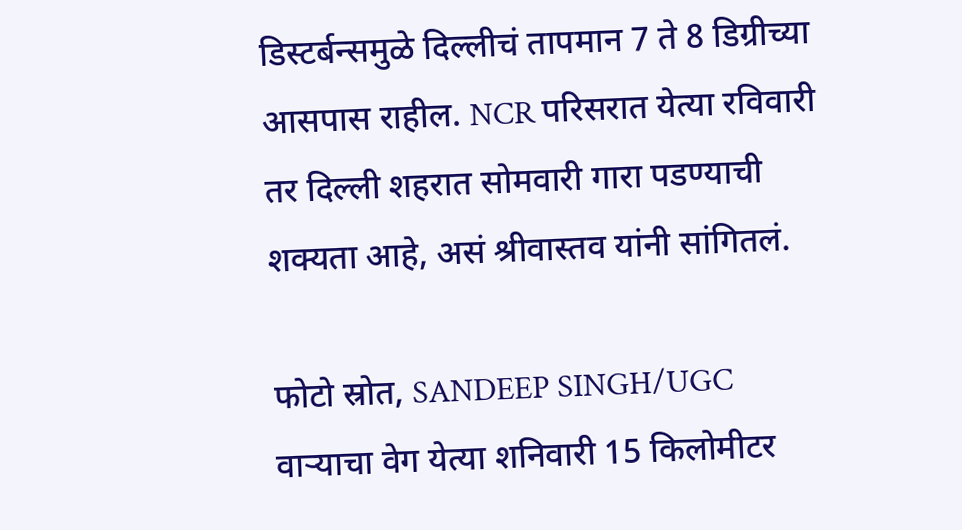डिस्टर्बन्समुळे दिल्लीचं तापमान 7 ते 8 डिग्रीच्या आसपास राहील. NCR परिसरात येत्या रविवारी तर दिल्ली शहरात सोमवारी गारा पडण्याची शक्यता आहे, असं श्रीवास्तव यांनी सांगितलं.

फोटो स्रोत, SANDEEP SINGH/UGC
वाऱ्याचा वेग येत्या शनिवारी 15 किलोमीटर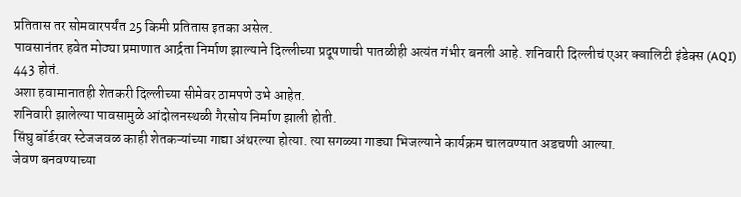प्रतितास तर सोमवारपर्यंत 25 किमी प्रतितास इतका असेल.
पावसानंतर हवेत मोठ्या प्रमाणात आर्द्रता निर्माण झाल्याने दिल्लीच्या प्रदूषणाची पातळीही अत्यंत गंभीर बनली आहे. शनिवारी दिल्लीचं एअर क्वालिटी इंडेक्स (AQI) 443 होतं.
अशा हवामानातही शेतकरी दिल्लीच्या सीमेवर ठामपणे उभे आहेत.
शनिवारी झालेल्या पावसामुळे आंदोलनस्थळी गैरसोय निर्माण झाली होती.
सिंघु बॉर्डरवर स्टेजजवळ काही शेतकऱ्यांच्या गाद्या अंथरल्या होत्या. त्या सगळ्या गाड्या भिजल्याने कार्यक्रम चालवण्यात अडचणी आल्या.
जेवण बनवण्याच्या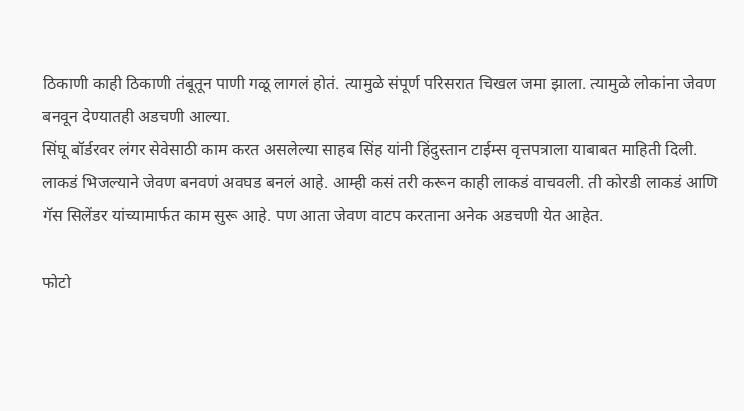ठिकाणी काही ठिकाणी तंबूतून पाणी गळू लागलं होतं. त्यामुळे संपूर्ण परिसरात चिखल जमा झाला. त्यामुळे लोकांना जेवण बनवून देण्यातही अडचणी आल्या.
सिंघू बॉर्डरवर लंगर सेवेसाठी काम करत असलेल्या साहब सिंह यांनी हिंदुस्तान टाईम्स वृत्तपत्राला याबाबत माहिती दिली.
लाकडं भिजल्याने जेवण बनवणं अवघड बनलं आहे. आम्ही कसं तरी करून काही लाकडं वाचवली. ती कोरडी लाकडं आणि गॅस सिलेंडर यांच्यामार्फत काम सुरू आहे. पण आता जेवण वाटप करताना अनेक अडचणी येत आहेत.

फोटो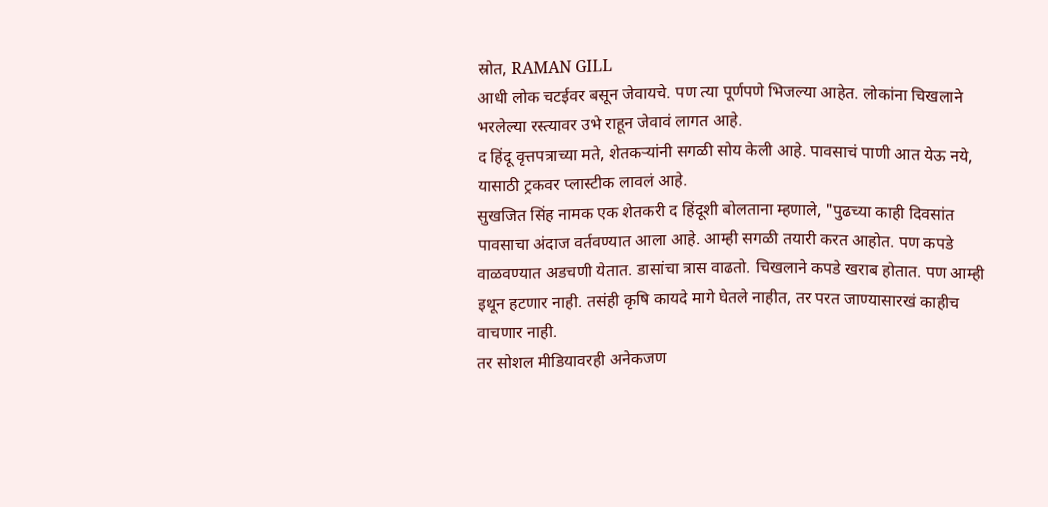स्रोत, RAMAN GILL
आधी लोक चटईवर बसून जेवायचे. पण त्या पूर्णपणे भिजल्या आहेत. लोकांना चिखलाने भरलेल्या रस्त्यावर उभे राहून जेवावं लागत आहे.
द हिंदू वृत्तपत्राच्या मते, शेतकऱ्यांनी सगळी सोय केली आहे. पावसाचं पाणी आत येऊ नये, यासाठी ट्रकवर प्लास्टीक लावलं आहे.
सुखजित सिंह नामक एक शेतकरी द हिंदूशी बोलताना म्हणाले, "पुढच्या काही दिवसांत पावसाचा अंदाज वर्तवण्यात आला आहे. आम्ही सगळी तयारी करत आहोत. पण कपडे वाळवण्यात अडचणी येतात. डासांचा त्रास वाढतो. चिखलाने कपडे खराब होतात. पण आम्ही इथून हटणार नाही. तसंही कृषि कायदे मागे घेतले नाहीत, तर परत जाण्यासारखं काहीच वाचणार नाही.
तर सोशल मीडियावरही अनेकजण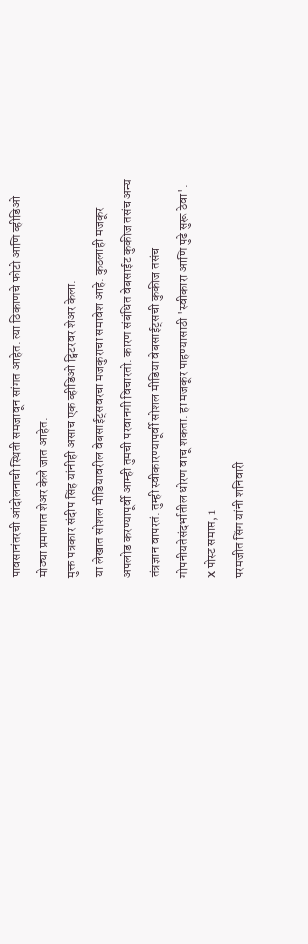पावसानंतरची आंदोलनाची स्थिती समजावून सांगत आहेत. त्या ठिकाणचे फोटो आणि व्हीडिओ मोठ्या प्रमाणात शेअर केले जात आहेत.
मुक्त पत्रकार संदीप सिंह यांनीही असाच एक व्हीडिओ ट्विटरवर शेअर केला.
या लेखात सोशल मीडियावरील वेबसाईट्सवरचा मजकुराचा समावेश आहे. कुठलाही मजकूर अपलोड करण्यापूर्वी आम्ही तुमची परवानगी विचारतो. कारण संबंधित वेबसाईट कुकीज तसंच अन्य तंत्रज्ञान वापरतं. तुम्ही स्वीकारण्यापूर्वी सोशल मीडिया वेबसाईट्सची कुकीज तसंच गोपनीयतेसंदर्भातील धोरण वाचू शकता. हा मजकूर पाहण्यासाठी 'स्वीकारा आणि पुढे सुरू ठेवा'.
X पोस्ट समाप्त, 1
परमजीत सिंग यांनी शनिवारी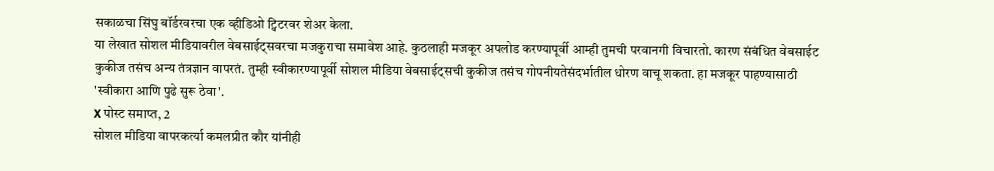सकाळचा सिंघु बॉर्डरवरचा एक व्हीडिओ ट्विटरवर शेअर केला.
या लेखात सोशल मीडियावरील वेबसाईट्सवरचा मजकुराचा समावेश आहे. कुठलाही मजकूर अपलोड करण्यापूर्वी आम्ही तुमची परवानगी विचारतो. कारण संबंधित वेबसाईट कुकीज तसंच अन्य तंत्रज्ञान वापरतं. तुम्ही स्वीकारण्यापूर्वी सोशल मीडिया वेबसाईट्सची कुकीज तसंच गोपनीयतेसंदर्भातील धोरण वाचू शकता. हा मजकूर पाहण्यासाठी 'स्वीकारा आणि पुढे सुरू ठेवा'.
X पोस्ट समाप्त, 2
सोशल मीडिया वापरकर्त्या कमलप्रीत कौर यांनीही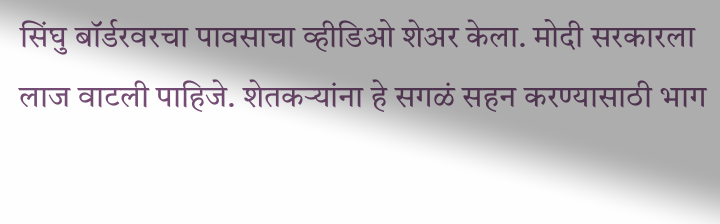सिंघु बॉर्डरवरचा पावसाचा व्हीडिओ शेअर केला. मोदी सरकारला लाज वाटली पाहिजे. शेतकऱ्यांना हे सगळं सहन करण्यासाठी भाग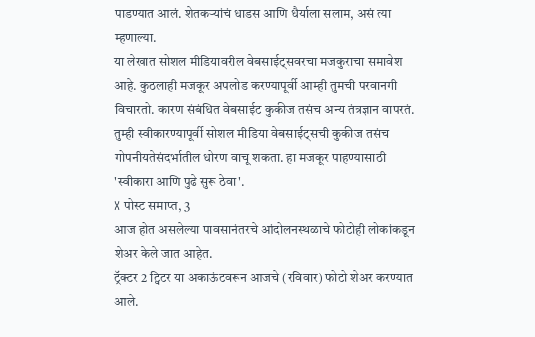पाडण्यात आलं. शेतकऱ्यांचं धाडस आणि धैर्याला सलाम, असं त्या म्हणाल्या.
या लेखात सोशल मीडियावरील वेबसाईट्सवरचा मजकुराचा समावेश आहे. कुठलाही मजकूर अपलोड करण्यापूर्वी आम्ही तुमची परवानगी विचारतो. कारण संबंधित वेबसाईट कुकीज तसंच अन्य तंत्रज्ञान वापरतं. तुम्ही स्वीकारण्यापूर्वी सोशल मीडिया वेबसाईट्सची कुकीज तसंच गोपनीयतेसंदर्भातील धोरण वाचू शकता. हा मजकूर पाहण्यासाठी 'स्वीकारा आणि पुढे सुरू ठेवा'.
X पोस्ट समाप्त, 3
आज होत असलेल्या पावसानंतरचे आंदोलनस्थळाचे फोटोही लोकांकडून शेअर केले जात आहेत.
ट्रॅक्टर 2 ट्विटर या अकाऊंटवरून आजचे (रविवार) फोटो शेअर करण्यात आले.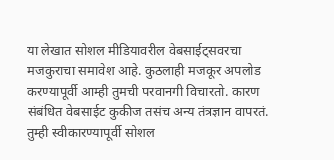या लेखात सोशल मीडियावरील वेबसाईट्सवरचा मजकुराचा समावेश आहे. कुठलाही मजकूर अपलोड करण्यापूर्वी आम्ही तुमची परवानगी विचारतो. कारण संबंधित वेबसाईट कुकीज तसंच अन्य तंत्रज्ञान वापरतं. तुम्ही स्वीकारण्यापूर्वी सोशल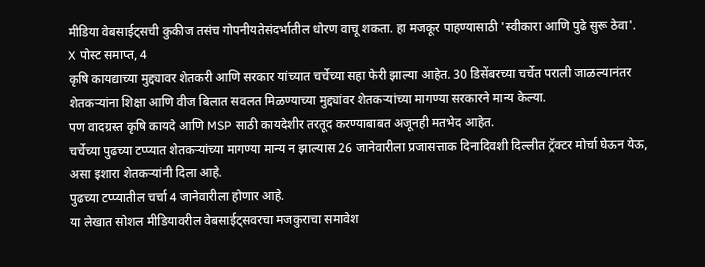मीडिया वेबसाईट्सची कुकीज तसंच गोपनीयतेसंदर्भातील धोरण वाचू शकता. हा मजकूर पाहण्यासाठी 'स्वीकारा आणि पुढे सुरू ठेवा'.
X पोस्ट समाप्त, 4
कृषि कायद्याच्या मुद्द्यावर शेतकरी आणि सरकार यांच्यात चर्चेच्या सहा फेरी झाल्या आहेत. 30 डिसेंबरच्या चर्चेत पराली जाळल्यानंतर शेतकऱ्यांना शिक्षा आणि वीज बिलात सवलत मिळण्याच्या मुद्द्यांवर शेतकऱ्यांच्या मागण्या सरकारने मान्य केल्या.
पण वादग्रस्त कृषि कायदे आणि MSP साठी कायदेशीर तरतूद करण्याबाबत अजूनही मतभेद आहेत.
चर्चेच्या पुढच्या टप्प्यात शेतकऱ्यांच्या मागण्या मान्य न झाल्यास 26 जानेवारीला प्रजासत्ताक दिनादिवशी दिल्लीत ट्रॅक्टर मोर्चा घेऊन येऊ, असा इशारा शेतकऱ्यांनी दिला आहे.
पुढच्या टप्प्यातील चर्चा 4 जानेवारीला होणार आहे.
या लेखात सोशल मीडियावरील वेबसाईट्सवरचा मजकुराचा समावेश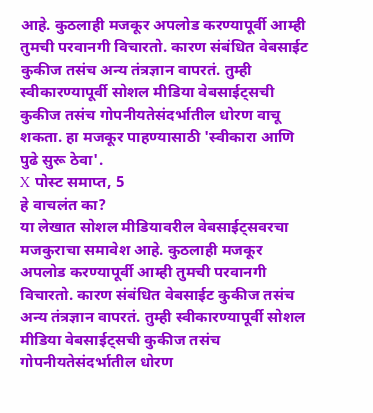आहे. कुठलाही मजकूर अपलोड करण्यापूर्वी आम्ही तुमची परवानगी विचारतो. कारण संबंधित वेबसाईट कुकीज तसंच अन्य तंत्रज्ञान वापरतं. तुम्ही स्वीकारण्यापूर्वी सोशल मीडिया वेबसाईट्सची कुकीज तसंच गोपनीयतेसंदर्भातील धोरण वाचू शकता. हा मजकूर पाहण्यासाठी 'स्वीकारा आणि पुढे सुरू ठेवा'.
X पोस्ट समाप्त, 5
हे वाचलंत का?
या लेखात सोशल मीडियावरील वेबसाईट्सवरचा मजकुराचा समावेश आहे. कुठलाही मजकूर अपलोड करण्यापूर्वी आम्ही तुमची परवानगी विचारतो. कारण संबंधित वेबसाईट कुकीज तसंच अन्य तंत्रज्ञान वापरतं. तुम्ही स्वीकारण्यापूर्वी सोशल मीडिया वेबसाईट्सची कुकीज तसंच गोपनीयतेसंदर्भातील धोरण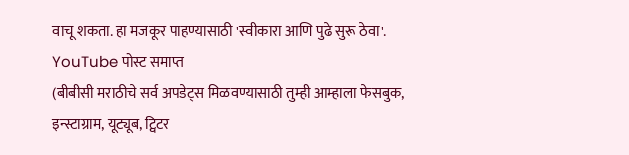वाचू शकता. हा मजकूर पाहण्यासाठी 'स्वीकारा आणि पुढे सुरू ठेवा'.
YouTube पोस्ट समाप्त
(बीबीसी मराठीचे सर्व अपडेट्स मिळवण्यासाठी तुम्ही आम्हाला फेसबुक, इन्स्टाग्राम, यूट्यूब, ट्विटर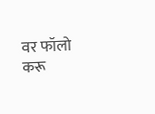वर फॉलो करू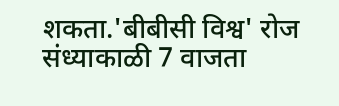शकता.'बीबीसी विश्व' रोज संध्याकाळी 7 वाजता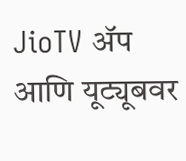JioTV ॲप आणि यूट्यूबवर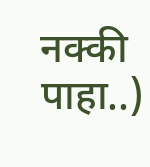नक्की पाहा..)